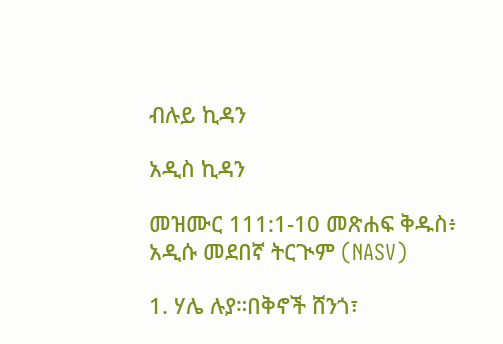ብሉይ ኪዳን

አዲስ ኪዳን

መዝሙር 111:1-10 መጽሐፍ ቅዱስ፥ አዲሱ መደበኛ ትርጒም (NASV)

1. ሃሌ ሉያ።በቅኖች ሸንጎ፣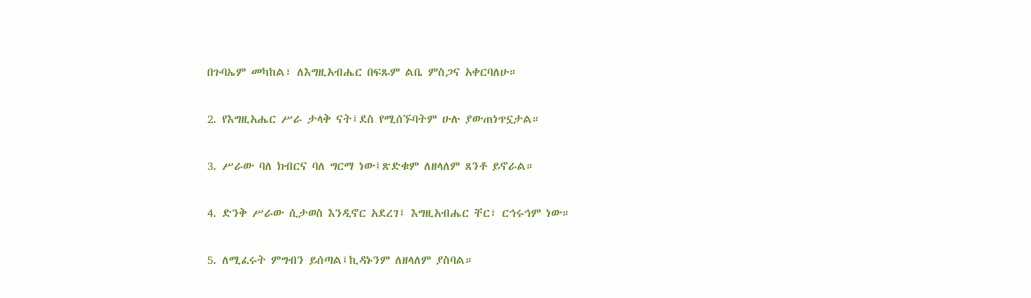በጉባኤም መካከል፣ ለእግዚአብሔር በፍጹም ልቤ ምስጋና አቀርባለሁ።

2. የእግዚአሔር ሥራ ታላቅ ናት፤ደስ የሚሰኙባትም ሁሉ ያውጠነጥኗታል።

3. ሥራው ባለ ክብርና ባለ ግርማ ነው፤ጽድቁም ለዘላለም ጸንቶ ይኖራል።

4. ድንቅ ሥራው ሲታወስ እንዲኖር አደረገ፤ እግዚአብሔር ቸር፣ ርኅሩኅም ነው።

5. ለሚፈሩት ምግብን ይሰጣል፤ኪዳኑንም ለዘላለም ያስባል።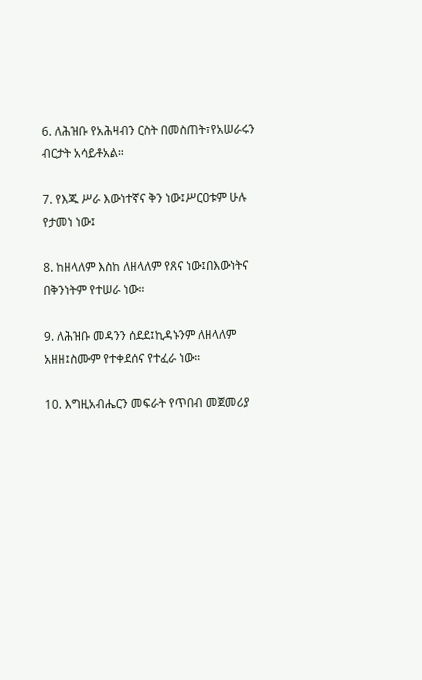6. ለሕዝቡ የአሕዛብን ርስት በመስጠት፣የአሠራሩን ብርታት አሳይቶአል።

7. የእጁ ሥራ እውነተኛና ቅን ነው፤ሥርዐቱም ሁሉ የታመነ ነው፤

8. ከዘላለም እስከ ለዘላለም የጸና ነው፤በእውነትና በቅንነትም የተሠራ ነው።

9. ለሕዝቡ መዳንን ሰደደ፤ኪዳኑንም ለዘላለም አዘዘ፤ስሙም የተቀደሰና የተፈራ ነው።

10. እግዚአብሔርን መፍራት የጥበብ መጀመሪያ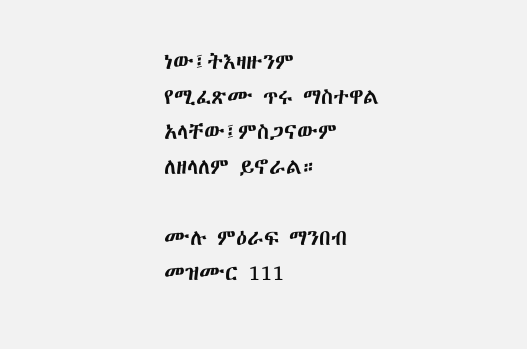ነው፤ትእዛዙንም የሚፈጽሙ ጥሩ ማስተዋል አላቸው፤ምስጋናውም ለዘላለም ይኖራል።

ሙሉ ምዕራፍ ማንበብ መዝሙር 111